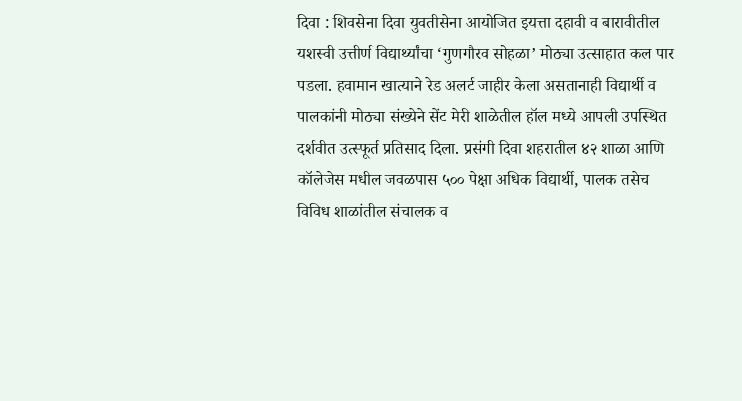दिवा : शिवसेना दिवा युवतीसेना आयोजित इयत्ता दहावी व बारावीतील यशस्वी उत्तीर्ण विद्यार्थ्यांचा ‘गुणगौरव सोहळा’ मोठ्या उत्साहात कल पार पडला. हवामान खात्याने रेड अलर्ट जाहीर केला असतानाही विद्यार्थी व पालकांनी मोठ्या संख्येने सेंट मेरी शाळेतील हॉल मध्ये आपली उपस्थित दर्शवीत उत्स्फूर्त प्रतिसाद दिला. प्रसंगी दिवा शहरातील ४२ शाळा आणि कॉलेजेस मधील जवळपास ५०० पेक्षा अधिक विद्यार्थी, पालक तसेच विविध शाळांतील संचालक व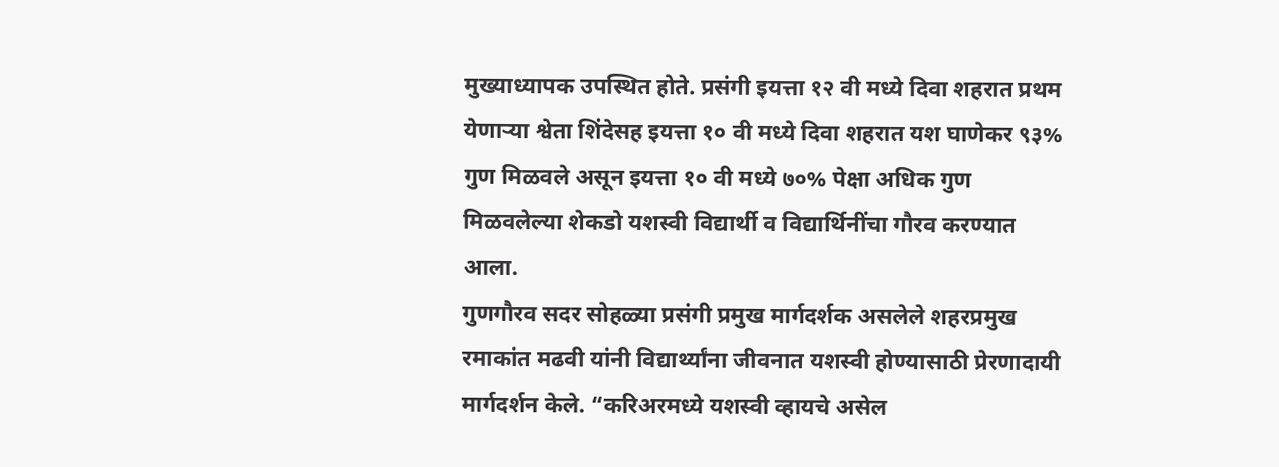मुख्याध्यापक उपस्थित होते. प्रसंगी इयत्ता १२ वी मध्ये दिवा शहरात प्रथम येणाऱ्या श्वेता शिंदेसह इयत्ता १० वी मध्ये दिवा शहरात यश घाणेकर ९३% गुण मिळवले असून इयत्ता १० वी मध्ये ७०% पेक्षा अधिक गुण मिळवलेल्या शेकडो यशस्वी विद्यार्थी व विद्यार्थिनींचा गौरव करण्यात आला.
गुणगौरव सदर सोहळ्या प्रसंगी प्रमुख मार्गदर्शक असलेले शहरप्रमुख रमाकांत मढवी यांनी विद्यार्थ्यांना जीवनात यशस्वी होण्यासाठी प्रेरणादायी मार्गदर्शन केले. “करिअरमध्ये यशस्वी व्हायचे असेल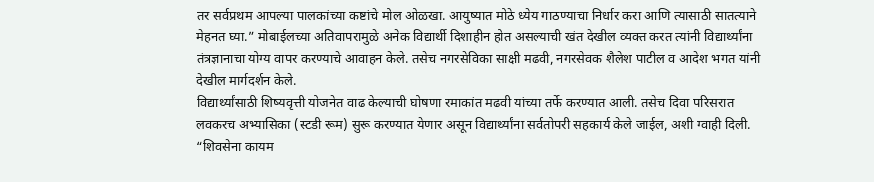तर सर्वप्रथम आपल्या पालकांच्या कष्टांचे मोल ओळखा. आयुष्यात मोठे ध्येय गाठण्याचा निर्धार करा आणि त्यासाठी सातत्याने मेहनत घ्या.” मोबाईलच्या अतिवापरामुळे अनेक विद्यार्थी दिशाहीन होत असल्याची खंत देखील व्यक्त करत त्यांनी विद्यार्थ्यांना तंत्रज्ञानाचा योग्य वापर करण्याचे आवाहन केले. तसेच नगरसेविका साक्षी मढवी, नगरसेवक शैलेश पाटील व आदेश भगत यांनी देखील मार्गदर्शन केले.
विद्यार्थ्यांसाठी शिष्यवृत्ती योजनेत वाढ केल्याची घोषणा रमाकांत मढवी यांच्या तर्फे करण्यात आली. तसेच दिवा परिसरात लवकरच अभ्यासिका (स्टडी रूम) सुरू करण्यात येणार असून विद्यार्थ्यांना सर्वतोपरी सहकार्य केले जाईल, अशी ग्वाही दिली. “शिवसेना कायम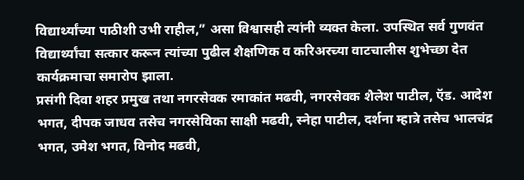विद्यार्थ्यांच्या पाठीशी उभी राहील,” असा विश्वासही त्यांनी व्यक्त केला. उपस्थित सर्व गुणवंत विद्यार्थ्यांचा सत्कार करून त्यांच्या पुढील शैक्षणिक व करिअरच्या वाटचालीस शुभेच्छा देत कार्यक्रमाचा समारोप झाला.
प्रसंगी दिवा शहर प्रमुख तथा नगरसेवक रमाकांत मढवी, नगरसेवक शैलेश पाटील, ऍड. आदेश भगत, दीपक जाधव तसेच नगरसेविका साक्षी मढवी, स्नेहा पाटील, दर्शना म्हात्रे तसेच भालचंद्र भगत, उमेश भगत, विनोद मढवी,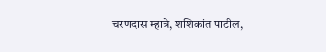चरणदास म्हात्रे, शशिकांत पाटील,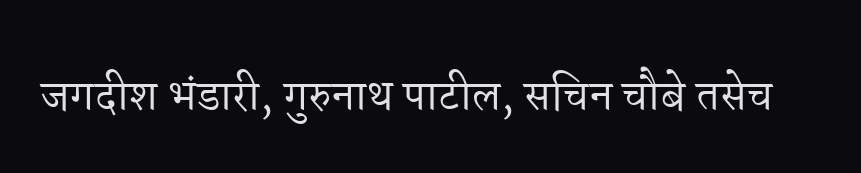जगदीश भंडारी, गुरुनाथ पाटील, सचिन चौबे तसेच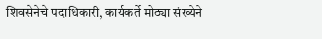शिवसेनेचे पदाधिकारी, कार्यकर्ते मोठ्या संख्येने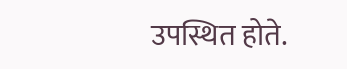उपस्थित होते.